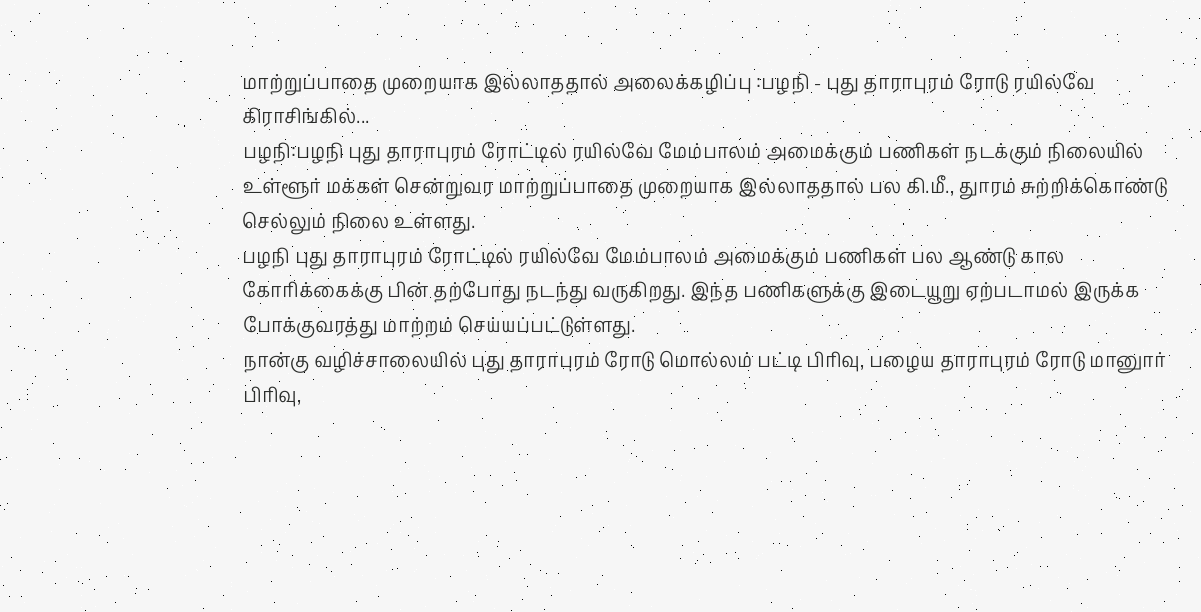மாற்றுப்பாதை முறையாக இல்லாததால் அலைக்கழிப்பு :பழநி - புது தாராபுரம் ரோடு ரயில்வே கிராசிங்கில்...
பழநி:பழநி புது தாராபுரம் ரோட்டில் ரயில்வே மேம்பாலம் அமைக்கும் பணிகள் நடக்கும் நிலையில் உள்ளூர் மக்கள் சென்றுவர மாற்றுப்பாதை முறையாக இல்லாததால் பல கி.மீ., துாரம் சுற்றிக்கொண்டு செல்லும் நிலை உள்ளது.
பழநி புது தாராபுரம் ரோட்டில் ரயில்வே மேம்பாலம் அமைக்கும் பணிகள் பல ஆண்டு கால கோரிக்கைக்கு பின் தற்போது நடந்து வருகிறது. இந்த பணிகளுக்கு இடையூறு ஏற்படாமல் இருக்க போக்குவரத்து மாற்றம் செய்யப்பட்டுள்ளது.
நான்கு வழிச்சாலையில் புது தாராபுரம் ரோடு மொல்லம் பட்டி பிரிவு, பழைய தாராபுரம் ரோடு மானுார் பிரிவு,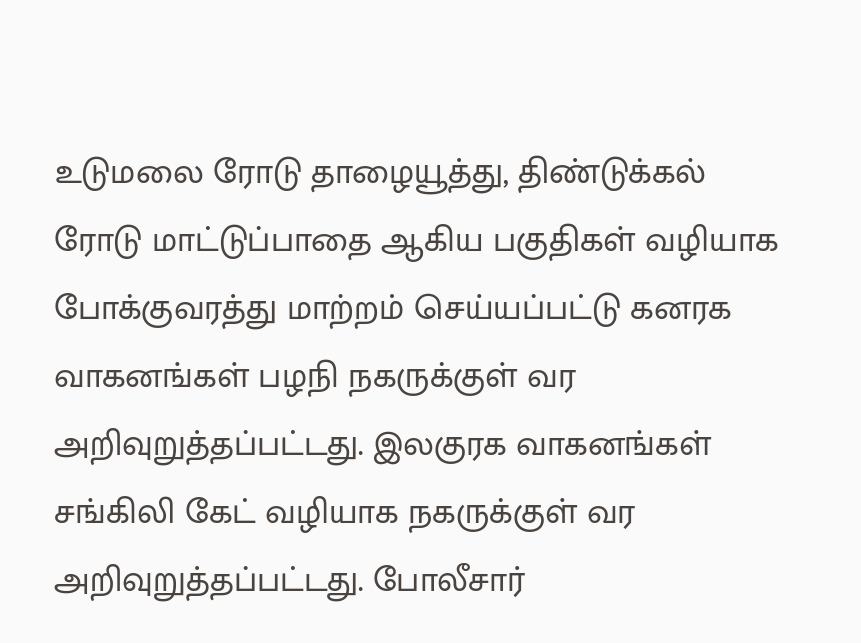உடுமலை ரோடு தாழையூத்து, திண்டுக்கல் ரோடு மாட்டுப்பாதை ஆகிய பகுதிகள் வழியாக போக்குவரத்து மாற்றம் செய்யப்பட்டு கனரக வாகனங்கள் பழநி நகருக்குள் வர அறிவுறுத்தப்பட்டது. இலகுரக வாகனங்கள் சங்கிலி கேட் வழியாக நகருக்குள் வர அறிவுறுத்தப்பட்டது. போலீசார்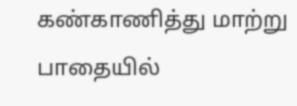கண்காணித்து மாற்று பாதையில்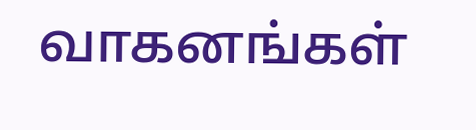வாகனங்கள்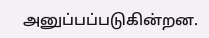அனுப்பப்படுகின்றன.